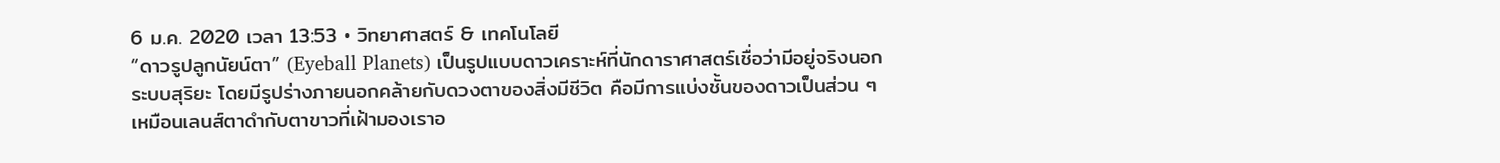6 ม.ค. 2020 เวลา 13:53 • วิทยาศาสตร์ & เทคโนโลยี
“ดาวรูปลูกนัยน์ตา” (Eyeball Planets) เป็นรูปแบบดาวเคราะห์ที่นักดาราศาสตร์เชื่อว่ามีอยู่จริงนอกระบบสุริยะ โดยมีรูปร่างภายนอกคล้ายกับดวงตาของสิ่งมีชีวิต คือมีการแบ่งชั้นของดาวเป็นส่วน ๆ เหมือนเลนส์ตาดำกับตาขาวที่เฝ้ามองเราอ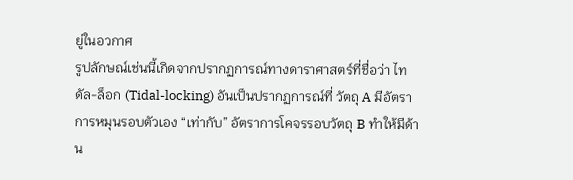ยู่ในอวกาศ
รูปลักษณ์เช่นนี้เกิดจากปรากฏการณ์ทางดาราศาสตร์ที่ชื่อว่า ไทดัล-ล็อก (Tidal-locking) อันเป็นปรากฏการณ์ที่ วัตถุ A มีอัตราการหมุนรอบตัวเอง “เท่ากับ” อัตราการโคจรรอบวัตถุ B ทำให้มีด้าน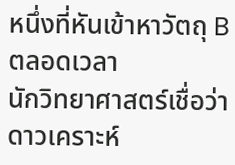หนึ่งที่หันเข้าหาวัตถุ B ตลอดเวลา
นักวิทยาศาสตร์เชื่อว่า ดาวเคราะห์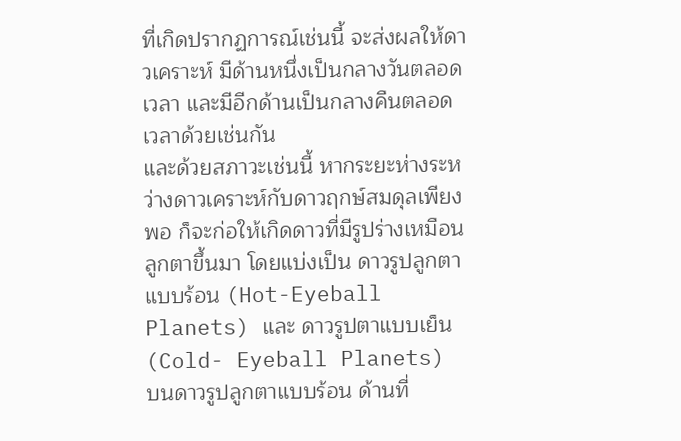ที่เกิดปรากฏการณ์เช่นนี้ จะส่งผลให้ดาวเคราะห์ มีด้านหนึ่งเป็นกลางวันตลอดเวลา และมีอีกด้านเป็นกลางคืนตลอดเวลาด้วยเช่นกัน
และด้วยสภาวะเช่นนี้ หากระยะห่างระหว่างดาวเคราะห์กับดาวฤกษ์สมดุลเพียงพอ ก็จะก่อให้เกิดดาวที่มีรูปร่างเหมือนลูกตาขึ้นมา โดยแบ่งเป็น ดาวรูปลูกตาแบบร้อน (Hot-Eyeball Planets) และ ดาวรูปตาแบบเย็น (Cold- Eyeball Planets)
บนดาวรูปลูกตาแบบร้อน ด้านที่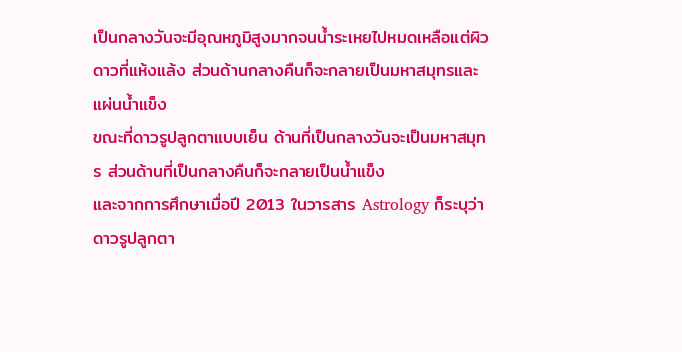เป็นกลางวันจะมีอุณหภูมิสูงมากจนน้ำระเหยไปหมดเหลือแต่ผิวดาวที่แห้งแล้ง ส่วนด้านกลางคืนก็จะกลายเป็นมหาสมุทรและแผ่นน้ำแข็ง
ขณะที่ดาวรูปลูกตาแบบเย็น ด้านที่เป็นกลางวันจะเป็นมหาสมุทร ส่วนด้านที่เป็นกลางคืนก็จะกลายเป็นน้ำแข็ง
และจากการศึกษาเมื่อปี 2013 ในวารสาร Astrology ก็ระบุว่าดาวรูปลูกตา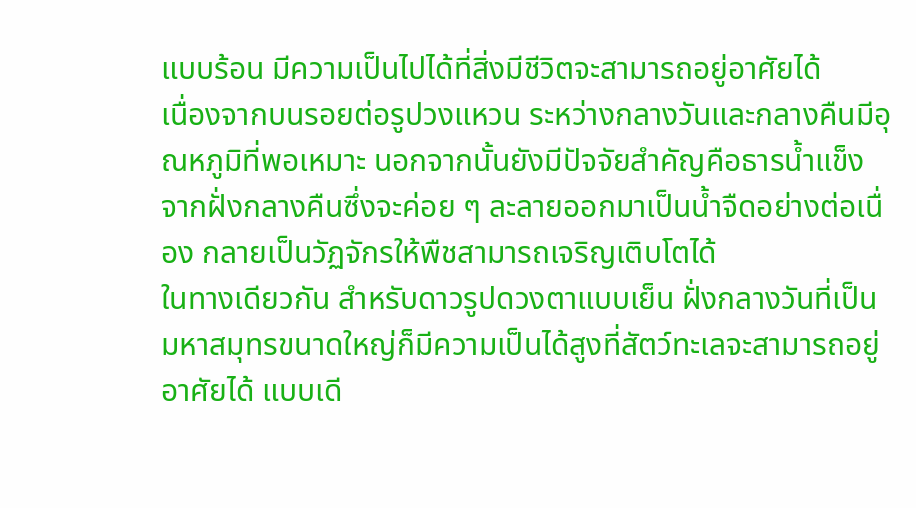แบบร้อน มีความเป็นไปได้ที่สิ่งมีชีวิตจะสามารถอยู่อาศัยได้
เนื่องจากบนรอยต่อรูปวงแหวน ระหว่างกลางวันและกลางคืนมีอุณหภูมิที่พอเหมาะ นอกจากนั้นยังมีปัจจัยสำคัญคือธารน้ำแข็งจากฝั่งกลางคืนซึ่งจะค่อย ๆ ละลายออกมาเป็นน้ำจืดอย่างต่อเนื่อง กลายเป็นวัฏจักรให้พืชสามารถเจริญเติบโตได้
ในทางเดียวกัน สำหรับดาวรูปดวงตาแบบเย็น ฝั่งกลางวันที่เป็นมหาสมุทรขนาดใหญ่ก็มีความเป็นได้สูงที่สัตว์ทะเลจะสามารถอยู่อาศัยได้ แบบเดี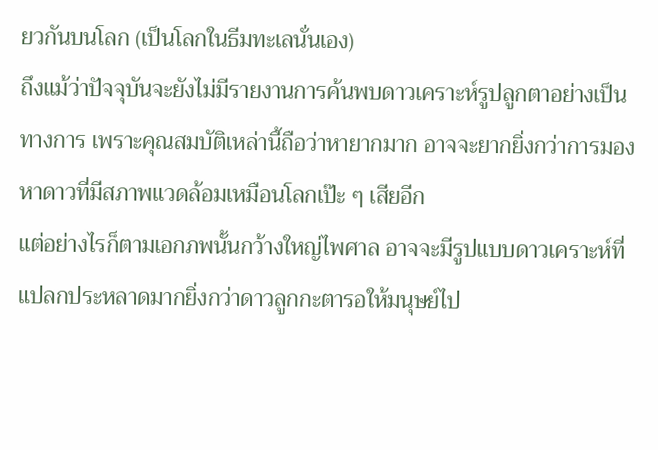ยวกันบนโลก (เป็นโลกในธีมทะเลนั่นเอง)
ถึงแม้ว่าปัจจุบันจะยังไม่มีรายงานการค้นพบดาวเคราะห์รูปลูกตาอย่างเป็นทางการ เพราะคุณสมบัติเหล่านี้ถือว่าหายากมาก อาจจะยากยิ่งกว่าการมองหาดาวที่มีสภาพแวดล้อมเหมือนโลกเป๊ะ ๆ เสียอีก
แต่อย่างไรก็ตามเอกภพนั้นกว้างใหญ่ไพศาล อาจจะมีรูปแบบดาวเคราะห์ที่แปลกประหลาดมากยิ่งกว่าดาวลูกกะตารอให้มนุษย์ไป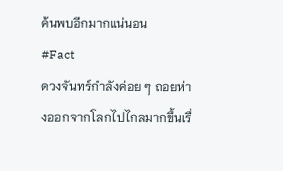ค้นพบอีกมากแน่นอน
#Fact
ดวงจันทร์กำลังค่อย ๆ ถอยห่างออกจากโลกไปไกลมากขึ้นเรื่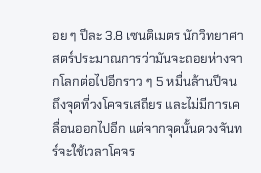อย ๆ ปีละ 3.8 เซนติเมตร นักวิทยาศาสตร์ประมาณการว่ามันจะถอยห่างจากโลกต่อไปอีกราว ๆ 5 หมื่นล้านปีจนถึงจุดที่วงโคจรเสถียร และไม่มีการเคลื่อนออกไปอีก แต่จากจุดนั้นดวงจันทร์จะใช้เวลาโคจร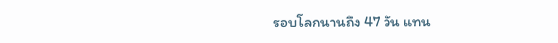รอบโลกนานถึง 47 วัน แทน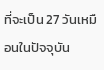ที่จะเป็น 27 วันเหมือนในปัจจุบัน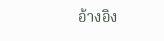อ้างอิง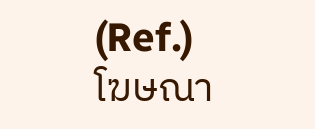(Ref.)
โฆษณา